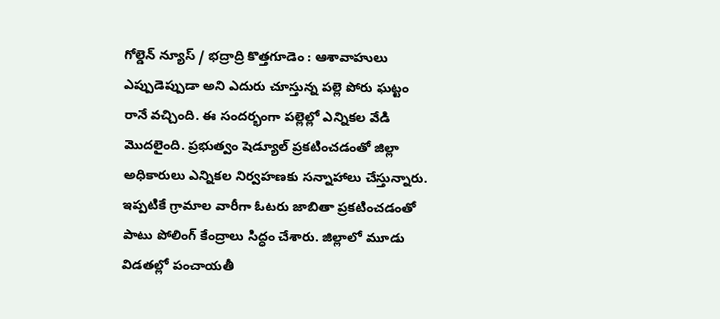గోల్డెన్ న్యూస్ / భద్రాద్రి కొత్తగూడెం : ఆశావాహులు ఎప్పుడెప్పుడా అని ఎదురు చూస్తున్న పల్లె పోరు ఘట్టం రానే వచ్చింది. ఈ సందర్భంగా పల్లెల్లో ఎన్నికల వేడి మొదలైంది. ప్రభుత్వం షెడ్యూల్ ప్రకటించడంతో జిల్లా అధికారులు ఎన్నికల నిర్వహణకు సన్నాహాలు చేస్తున్నారు. ఇప్పటికే గ్రామాల వారీగా ఓటరు జాబితా ప్రకటించడంతో పాటు పోలింగ్ కేంద్రాలు సిద్ధం చేశారు. జిల్లాలో మూడు విడతల్లో పంచాయతీ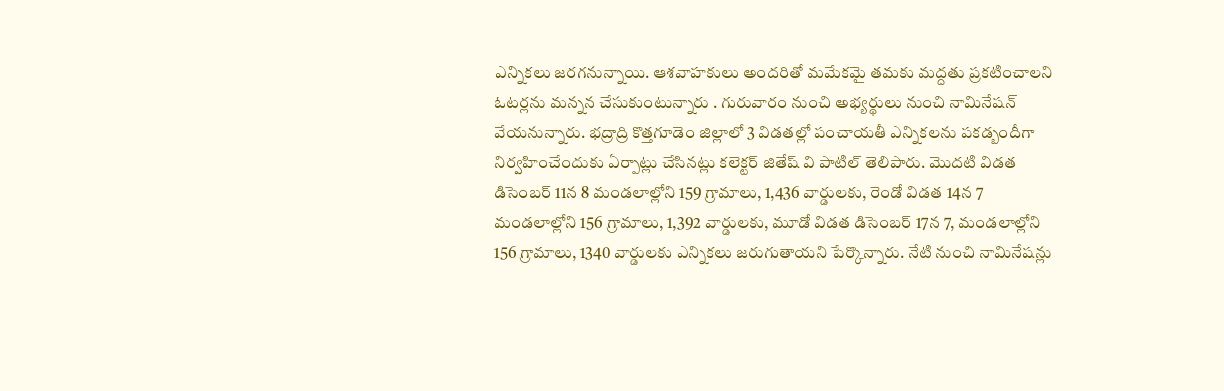ఎన్నికలు జరగనున్నాయి. ఆశవాహకులు అందరితో మమేకమై తమకు మద్దతు ప్రకటించాలని ఓటర్లను మన్నన చేసుకుంటున్నారు . గురువారం నుంచి అభ్యర్థులు నుంచి నామినేషన్ వేయనున్నారు. భద్రాద్రి కొత్తగూడెం జిల్లాలో 3 విడతల్లో పంచాయతీ ఎన్నికలను పకడ్బందీగా నిర్వహించేందుకు ఏర్పాట్లు చేసినట్లు కలెక్టర్ జితేష్ వి పాటిల్ తెలిపారు. మొదటి విడత డిసెంబర్ 11న 8 మండలాల్లోని 159 గ్రామాలు, 1,436 వార్డులకు, రెండో విడత 14న 7 మండలాల్లోని 156 గ్రామాలు, 1,392 వార్డులకు, మూడో విడత డిసెంబర్ 17న 7, మండలాల్లోని 156 గ్రామాలు, 1340 వార్డులకు ఎన్నికలు జరుగుతాయని పేర్కొన్నారు. నేటి నుంచి నామినేషన్లు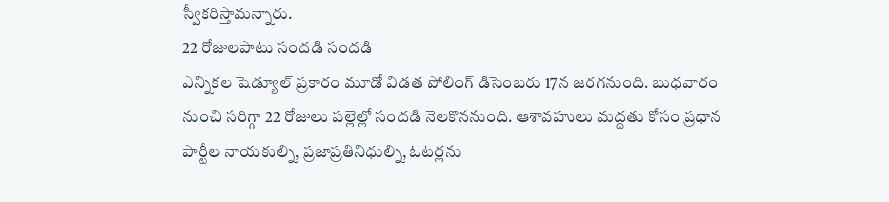స్వీకరిస్తామన్నారు.
22 రోజులపాటు సందడి సందడి
ఎన్నికల షెడ్యూల్ ప్రకారం మూడో విడత పోలింగ్ డిసెంబరు 17న జరగనుంది. బుధవారం నుంచి సరిగ్గా 22 రోజులు పల్లెల్లో సందడి నెలకొననుంది. ఆశావహులు మద్దతు కోసం ప్రధాన పార్టీల నాయకుల్ని, ప్రజాప్రతినిధుల్ని, ఓటర్లను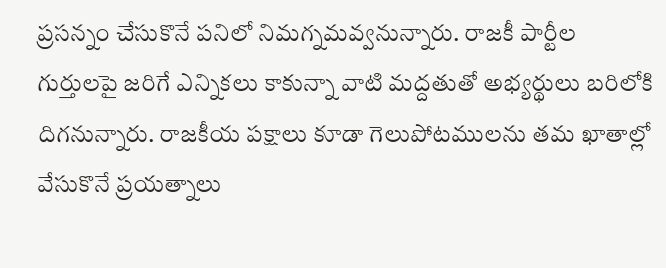ప్రసన్నం చేసుకొనే పనిలో నిమగ్నమవ్వనున్నారు. రాజకీ పార్టీల గుర్తులపై జరిగే ఎన్నికలు కాకున్నా వాటి మద్దతుతో అభ్యర్థులు బరిలోకి దిగనున్నారు. రాజకీయ పక్షాలు కూడా గెలుపోటములను తమ ఖాతాల్లో వేసుకొనే ప్రయత్నాలు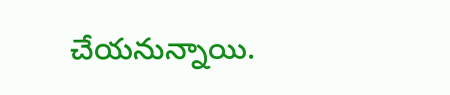చేయనున్నాయి.